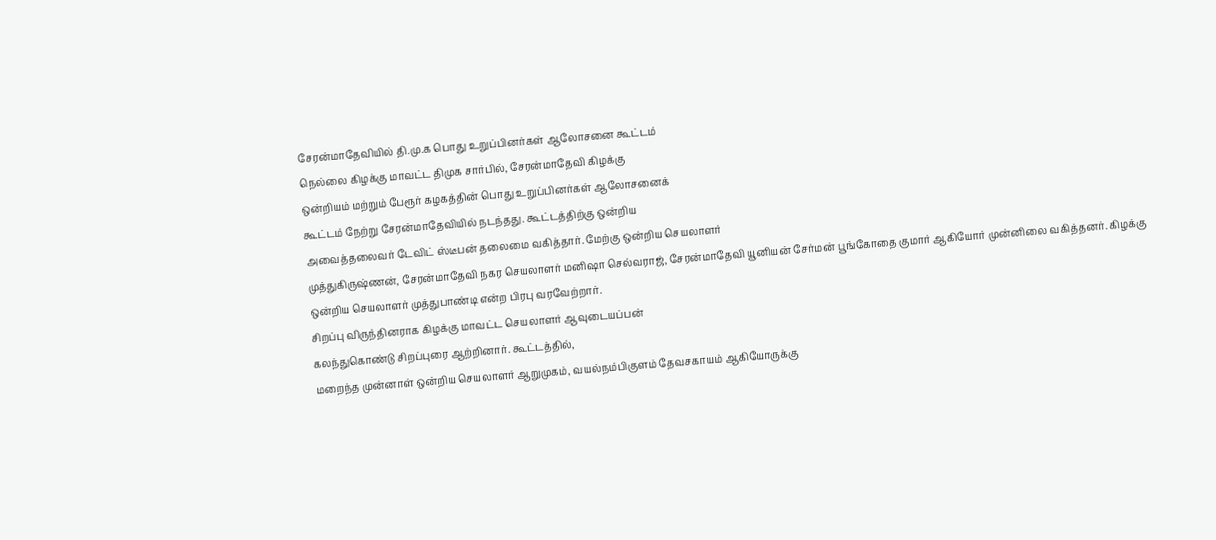சேரன்மாதேவியில் தி.மு.க பொது உறுப்பினர்கள் ஆலோசனை கூட்டம்
நெல்லை கிழக்கு மாவட்ட திமுக சார்பில், சேரன்மாதேவி கிழக்கு
ஒன்றியம் மற்றும் பேரூர் கழகத்தின் பொது உறுப்பினர்கள் ஆலோசனைக்
கூட்டம் நேற்று சேரன்மாதேவியில் நடந்தது. கூட்டத்திற்கு ஒன்றிய
அவைத்தலைவர் டேவிட் ஸ்டீபன் தலைமை வகித்தார். மேற்கு ஒன்றிய செயலாளர்
முத்துகிருஷ்ணன், சேரன்மாதேவி நகர செயலாளர் மனிஷா செல்வராஜ், சேரன்மாதேவி யூனியன் சேர்மன் பூங்கோதை குமார் ஆகியோர் முன்னிலை வகித்தனர். கிழக்கு
ஒன்றிய செயலாளர் முத்துபாண்டி என்ற பிரபு வரவேற்றார்.
சிறப்பு விருந்தினராக கிழக்கு மாவட்ட செயலாளர் ஆவுடையப்பன்
கலந்துகொண்டு சிறப்புரை ஆற்றினார். கூட்டத்தில்,
மறைந்த முன்னாள் ஒன்றிய செயலாளர் ஆறுமுகம், வயல்நம்பிகுளம் தேவசகாயம் ஆகியோருக்கு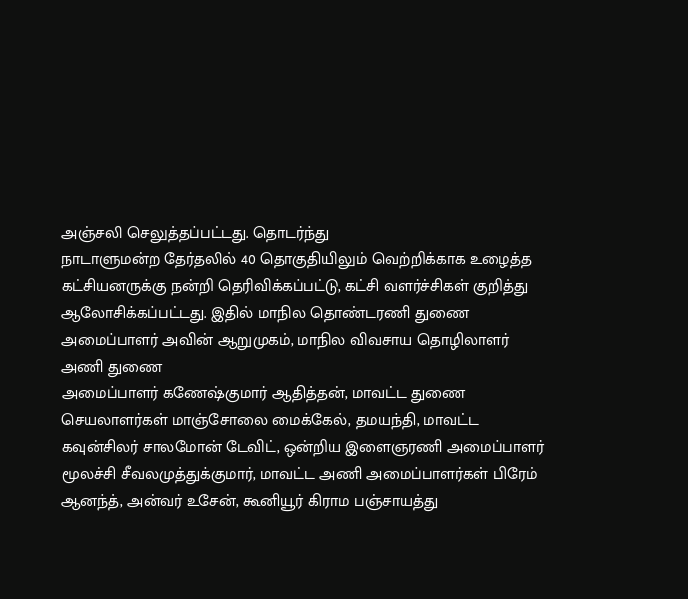அஞ்சலி செலுத்தப்பட்டது. தொடர்ந்து
நாடாளுமன்ற தேர்தலில் 40 தொகுதியிலும் வெற்றிக்காக உழைத்த
கட்சியனருக்கு நன்றி தெரிவிக்கப்பட்டு, கட்சி வளர்ச்சிகள் குறித்து ஆலோசிக்கப்பட்டது. இதில் மாநில தொண்டரணி துணை அமைப்பாளர் அவின் ஆறுமுகம், மாநில விவசாய தொழிலாளர் அணி துணை
அமைப்பாளர் கணேஷ்குமார் ஆதித்தன், மாவட்ட துணை செயலாளர்கள் மாஞ்சோலை மைக்கேல், தமயந்தி, மாவட்ட கவுன்சிலர் சாலமோன் டேவிட், ஒன்றிய இளைஞரணி அமைப்பாளர் மூலச்சி சீவலமுத்துக்குமார், மாவட்ட அணி அமைப்பாளர்கள் பிரேம் ஆனந்த், அன்வர் உசேன், கூனியூர் கிராம பஞ்சாயத்து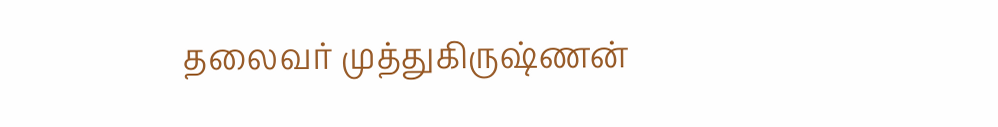தலைவர் முத்துகிருஷ்ணன்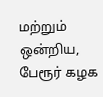மற்றும் ஒன்றிய, பேரூர் கழக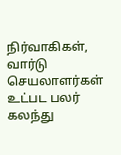நிர்வாகிகள், வார்டு செயலாளர்கள் உட்பட பலர் கலந்து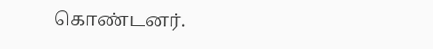கொண்டனர்.